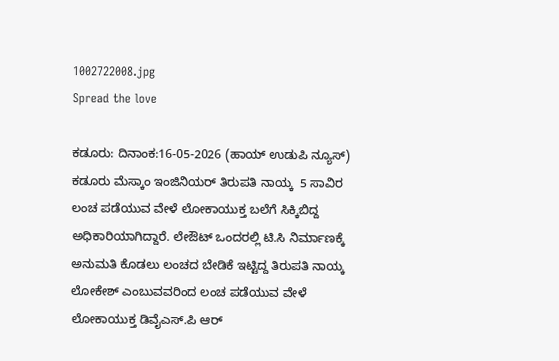1002722008.jpg
Spread the love

ಕಡೂರು: ದಿನಾಂಕ:16-05-2026 (ಹಾಯ್ ಉಡುಪಿ ನ್ಯೂಸ್) ಕಡೂರು ಮೆಸ್ಕಾಂ ಇಂಜಿನಿಯರ್ ತಿರುಪತಿ ನಾಯ್ಕ  5 ಸಾವಿರ ಲಂಚ ಪಡೆಯುವ ವೇಳೆ ಲೋಕಾಯುಕ್ತ ಬಲೆಗೆ ಸಿಕ್ಕಿಬಿದ್ದ ಅಧಿಕಾರಿಯಾಗಿದ್ದಾರೆ. ಲೇಔಟ್ ಒಂದರಲ್ಲಿ ಟಿ.ಸಿ ನಿರ್ಮಾಣಕ್ಕೆ ಅನುಮತಿ ಕೊಡಲು ಲಂಚದ ಬೇಡಿಕೆ ಇಟ್ಟಿದ್ದ ತಿರುಪತಿ ನಾಯ್ಕ ಲೋಕೇಶ್ ಎಂಬುವವರಿಂದ ಲಂಚ ಪಡೆಯುವ ವೇಳೆ ಲೋಕಾಯುಕ್ತ ಡಿವೈಎಸ್.ಪಿ ಆರ್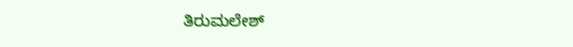ತಿರುಮಲೇಶ್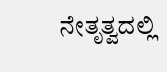ನೇತೃತ್ವದಲ್ಲಿ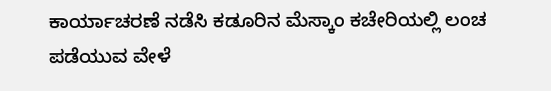ಕಾರ್ಯಾಚರಣೆ ನಡೆಸಿ ಕಡೂರಿನ ಮೆಸ್ಕಾಂ ಕಚೇರಿಯಲ್ಲಿ ಲಂಚ ಪಡೆಯುವ ವೇಳೆ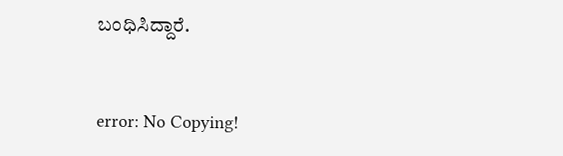ಬಂಧಿಸಿದ್ದಾರೆ.



error: No Copying!